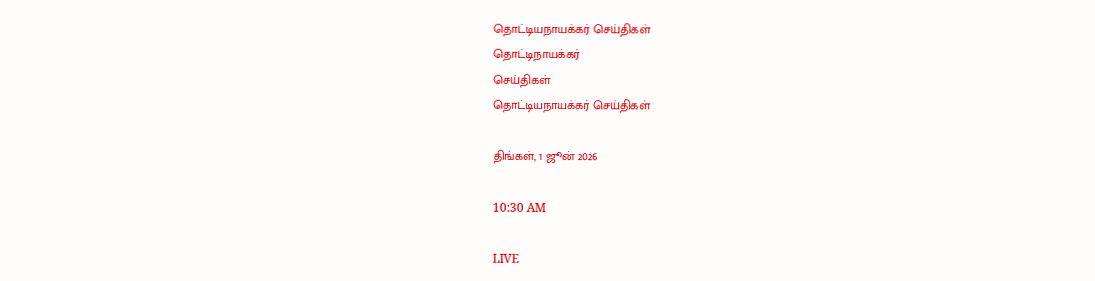தொட்டியநாயக்கர் செய்திகள்
தொட்டிநாயக்கர்
செய்திகள்
தொட்டியநாயக்கர் செய்திகள்

திங்கள், 1 ஜூன் 2026

10:30 AM

LIVE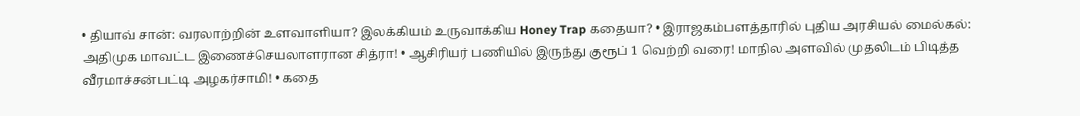• தியாவ் சான்: வரலாற்றின் உளவாளியா? இலக்கியம் உருவாக்கிய Honey Trap கதையா? • இராஜகம்பளத்தாரில் புதிய அரசியல் மைல்கல்: அதிமுக மாவட்ட இணைச்செயலாளரான சித்ரா! • ஆசிரியர் பணியில் இருந்து குரூப் 1 வெற்றி வரை! மாநில அளவில் முதலிடம் பிடித்த வீரமாச்சன்பட்டி அழகர்சாமி! • கதை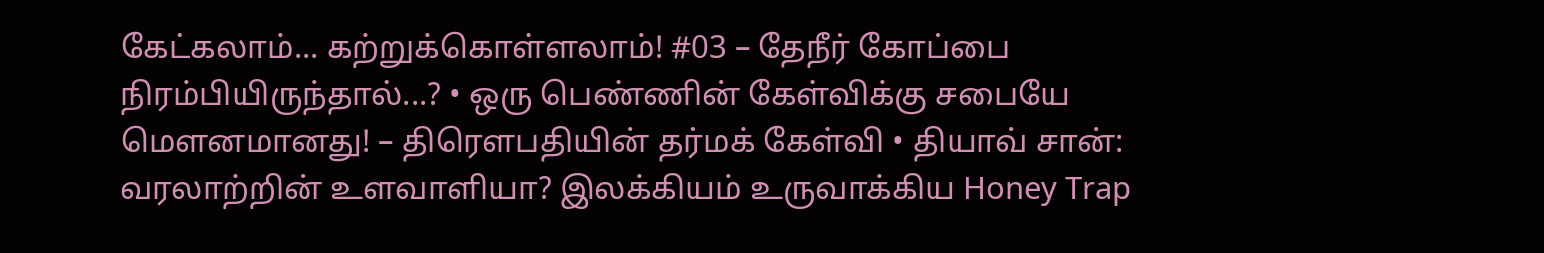கேட்கலாம்... கற்றுக்கொள்ளலாம்! #03 – தேநீர் கோப்பை நிரம்பியிருந்தால்...? • ஒரு பெண்ணின் கேள்விக்கு சபையே மௌனமானது! – திரௌபதியின் தர்மக் கேள்வி • தியாவ் சான்: வரலாற்றின் உளவாளியா? இலக்கியம் உருவாக்கிய Honey Trap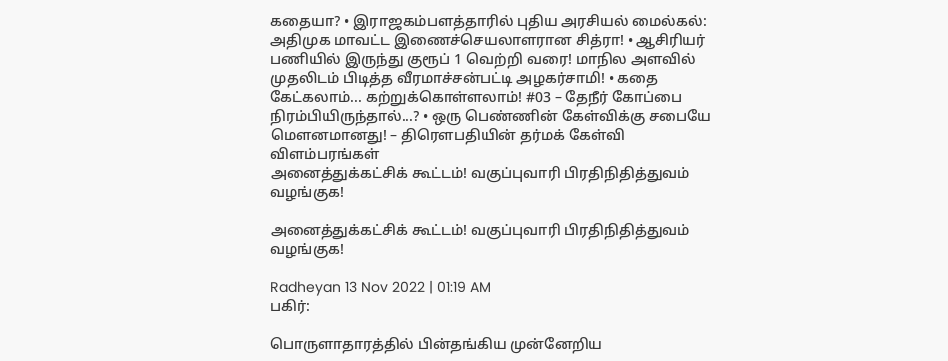கதையா? • இராஜகம்பளத்தாரில் புதிய அரசியல் மைல்கல்: அதிமுக மாவட்ட இணைச்செயலாளரான சித்ரா! • ஆசிரியர் பணியில் இருந்து குரூப் 1 வெற்றி வரை! மாநில அளவில் முதலிடம் பிடித்த வீரமாச்சன்பட்டி அழகர்சாமி! • கதை கேட்கலாம்... கற்றுக்கொள்ளலாம்! #03 – தேநீர் கோப்பை நிரம்பியிருந்தால்...? • ஒரு பெண்ணின் கேள்விக்கு சபையே மௌனமானது! – திரௌபதியின் தர்மக் கேள்வி
விளம்பரங்கள்
அனைத்துக்கட்சிக் கூட்டம்! வகுப்புவாரி பிரதிநிதித்துவம் வழங்குக!

அனைத்துக்கட்சிக் கூட்டம்! வகுப்புவாரி பிரதிநிதித்துவம் வழங்குக!

Radheyan 13 Nov 2022 | 01:19 AM
பகிர்:

பொருளாதாரத்தில் பின்தங்கிய முன்னேறிய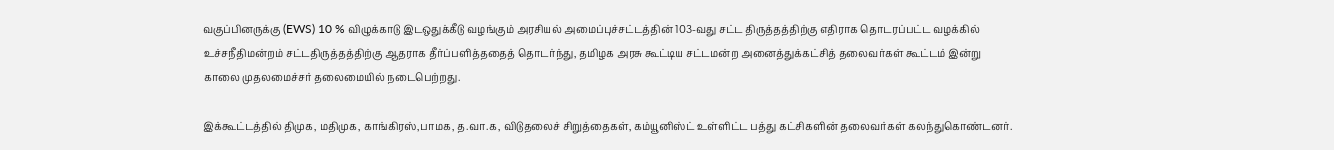வகுப்பினருக்கு (EWS) 10 % விழுக்காடு இடஒதுக்கீடு வழங்கும் அரசியல் அமைப்புச்சட்டத்தின் 103-வது சட்ட திருத்தத்திற்கு எதிராக தொடரப்பட்ட வழக்கில் உச்சநீதிமன்றம் சட்டதிருத்தத்திற்கு ஆதராக தீர்ப்பளித்ததைத் தொடர்ந்து, தமிழக அரசு கூட்டிய சட்டமன்ற அனைத்துக்கட்சித் தலைவர்கள் கூட்டம் இன்று காலை முதலமைச்சர் தலைமையில் நடைபெற்றது.

இக்கூட்டத்தில் திமுக, மதிமுக, காங்கிரஸ்,பாமக, த.வா.க, விடுதலைச் சிறுத்தைகள், கம்யூனிஸ்ட் உள்ளிட்ட பத்து கட்சிகளின் தலைவர்கள் கலந்துகொண்டனர்.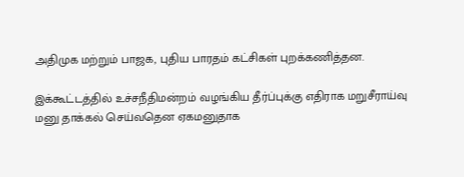அதிமுக மற்றும் பாஜக, புதிய பாரதம் கட்சிகள் புறக்கணித்தன.

இக்கூட்டத்தில் உச்சநீதிமன்றம் வழங்கிய தீர்ப்புக்கு எதிராக மறுசீராய்வு மனு தாக்கல் செய்வதென ஏகமனுதாக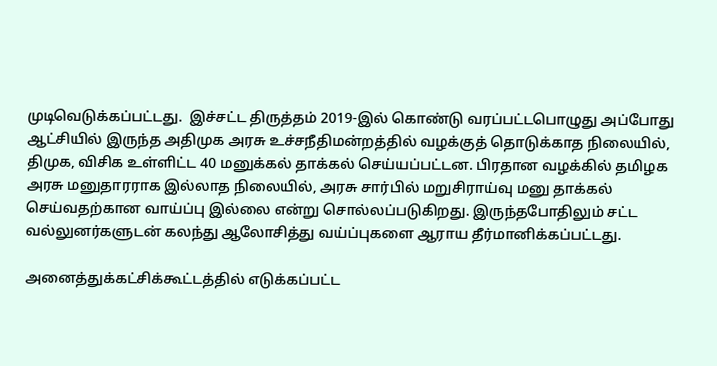முடிவெடுக்கப்பட்டது.  இச்சட்ட திருத்தம் 2019-இல் கொண்டு வரப்பட்டபொழுது அப்போது ஆட்சியில் இருந்த அதிமுக அரசு உச்சநீதிமன்றத்தில் வழக்குத் தொடுக்காத நிலையில், திமுக, விசிக உள்ளிட்ட 40 மனுக்கல் தாக்கல் செய்யப்பட்டன. பிரதான வழக்கில் தமிழக அரசு மனுதாரராக இல்லாத நிலையில், அரசு சார்பில் மறுசிராய்வு மனு தாக்கல் செய்வதற்கான வாய்ப்பு இல்லை என்று சொல்லப்படுகிறது. இருந்தபோதிலும் சட்ட வல்லுனர்களுடன் கலந்து ஆலோசித்து வய்ப்புகளை ஆராய தீர்மானிக்கப்பட்டது.

அனைத்துக்கட்சிக்கூட்டத்தில் எடுக்கப்பட்ட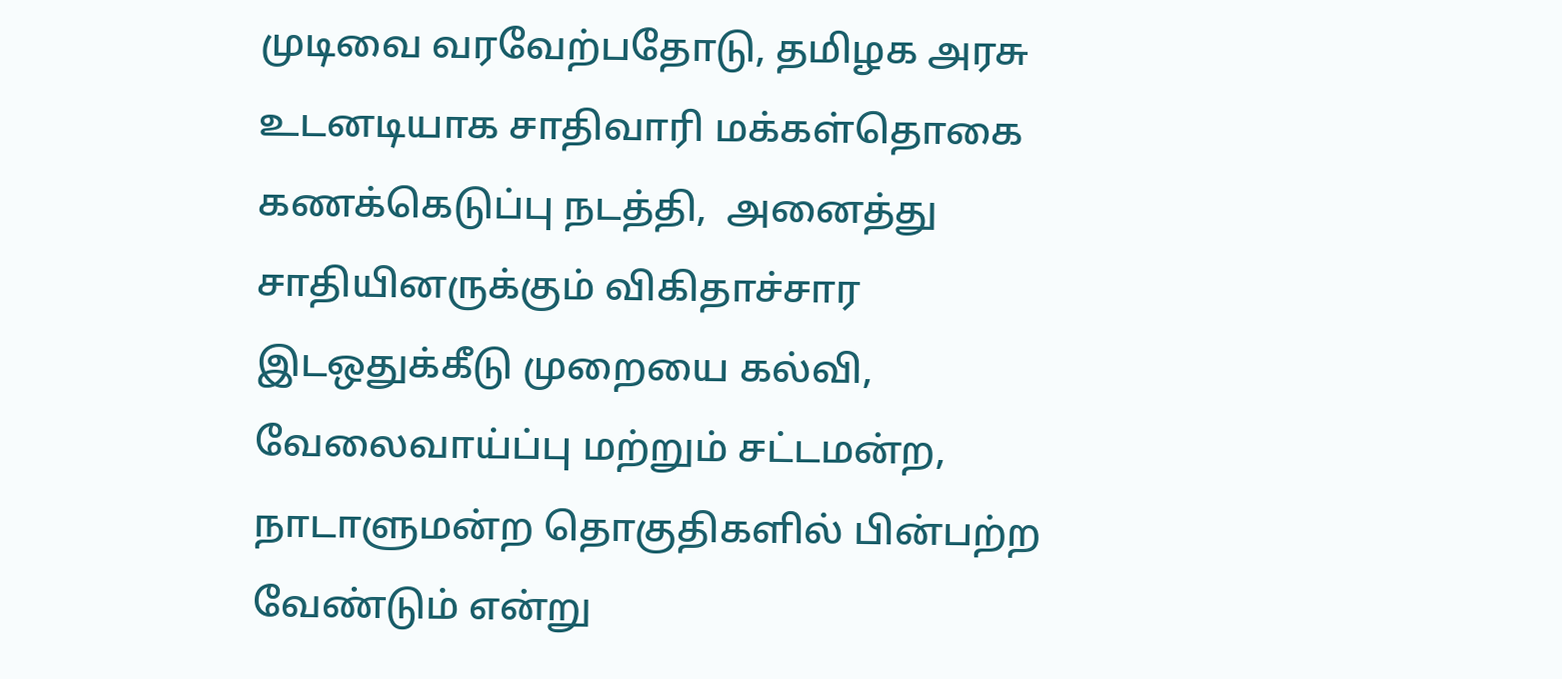முடிவை வரவேற்பதோடு, தமிழக அரசு உடனடியாக சாதிவாரி மக்கள்தொகை கணக்கெடுப்பு நடத்தி,  அனைத்து சாதியினருக்கும் விகிதாச்சார இடஒதுக்கீடு முறையை கல்வி, வேலைவாய்ப்பு மற்றும் சட்டமன்ற, நாடாளுமன்ற தொகுதிகளில் பின்பற்ற வேண்டும் என்று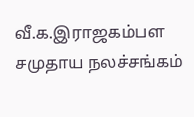வீ.க.இராஜகம்பள சமுதாய நலச்சங்கம்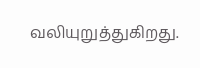வலியுறுத்துகிறது.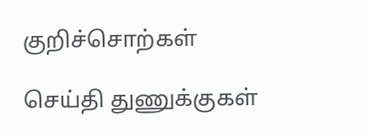குறிச்சொற்கள்

செய்தி துணுக்குகள்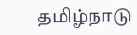தமிழ்நாடு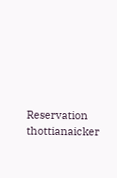Reservation thottianaicker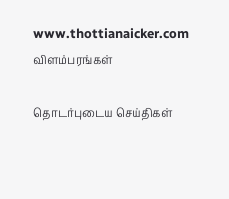www.thottianaicker.com
விளம்பரங்கள்

தொடர்புடைய செய்திகள்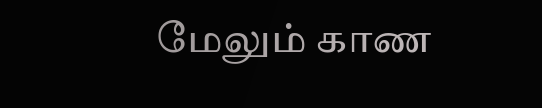மேலும் காண